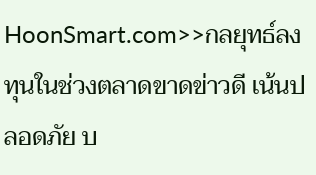HoonSmart.com>>กลยุทธ์ลงทุนในช่วงตลาดขาดข่าวดี เน้นปลอดภัย บ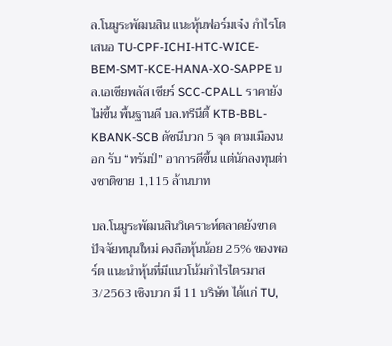ล.โนมูระพัฒนสิน แนะหุ้นฟอร์มเจ๋ง กำไรโต เสนอ TU-CPF-ICHI-HTC-WICE-BEM-SMT-KCE-HANA-XO-SAPPE บล.เอเซียพลัส เชียร์ SCC-CPALL ราคายังไม่ขึ้น พื้นฐานดี บล.ทรีนีตี้ KTB-BBL-KBANK-SCB ดัชนีบวก 5 จุด ตามเมืองนอก รับ “ทรัมป์” อาการดีขึ้น แต่นักลงทุนต่างชาติขาย 1,115 ล้านบาท

บล.โนมูระพัฒนสินวิเคราะห์ตลาดยังขาดปัจจัยหนุนใหม่ คงถือหุ้นน้อย 25% ของพอร์ต แนะนำหุ้นที่มีแนวโน้มกำไรไตรมาส 3/2563 เชิงบวก มี 11 บริษัท ได้แก่ TU,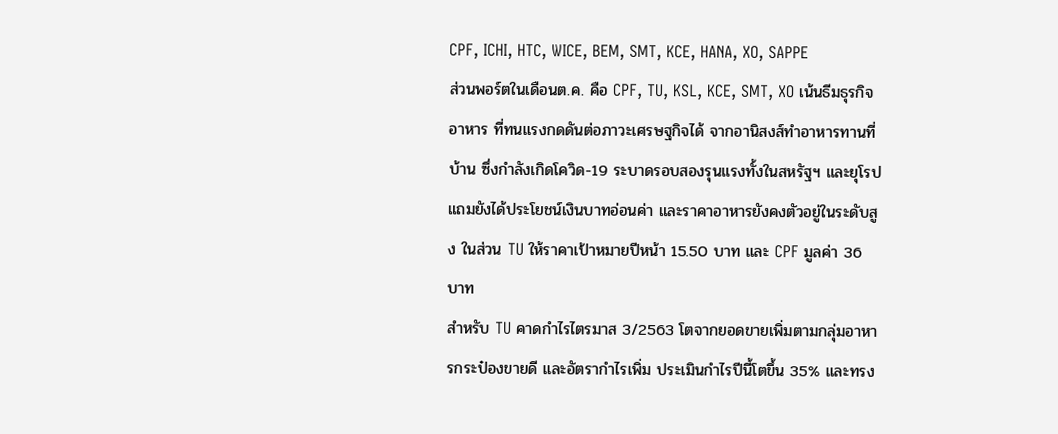CPF, ICHI, HTC, WICE, BEM, SMT, KCE, HANA, XO, SAPPE
ส่วนพอร์ตในเดือนต.ค. คือ CPF, TU, KSL, KCE, SMT, XO เน้นธีมธุรกิจอาหาร ที่ทนแรงกดดันต่อภาวะเศรษฐกิจได้ จากอานิสงส์ทำอาหารทานที่บ้าน ซึ่งกำลังเกิดโควิด-19 ระบาดรอบสองรุนแรงทั้งในสหรัฐฯ และยุโรป แถมยังได้ประโยชน์เงินบาทอ่อนค่า และราคาอาหารยังคงตัวอยู่ในระดับสูง ในส่วน TU ให้ราคาเป้าหมายปีหน้า 15.50 บาท และ CPF มูลค่า 36 บาท
สำหรับ TU คาดกำไรไตรมาส 3/2563 โตจากยอดขายเพิ่มตามกลุ่มอาหารกระป๋องขายดี และอัตรากำไรเพิ่ม ประเมินกำไรปีนี้โตขึ้น 35% และทรง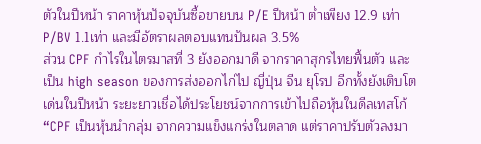ตัวในปีหน้า ราคาหุ้นปัจจุบันซื้อขายบน P/E ปีหน้า ต่ำเพียง 12.9 เท่า P/BV 1.1เท่า และมีอัตราผลตอบแทนปันผล 3.5%
ส่วน CPF กำไรในไตรมาสที่ 3 ยังออกมาดี จากราคาสุกรไทยฟื้นตัว และเป็น high season ของการส่งออกไก่ไป ญี่ปุ่น จีน ยุโรป อีกทั้งยังเติบโตเด่นในปีหน้า ระยะยาวเชื่อได้ประโยชน์จากการเข้าไปถือหุ้นในดีลเทสโก้
“CPF เป็นหุ้นนำกลุ่ม จากความแข็งแกร่งในตลาด แต่ราคาปรับตัวลงมา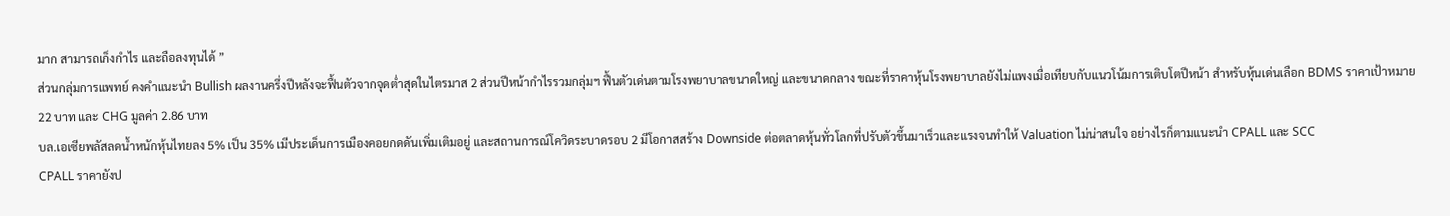มาก สามารถเก็งกำไร และถือลงทุนได้ ”
ส่วนกลุ่มการแพทย์ คงคำแนะนำ Bullish ผลงานครึ่งปีหลังจะฟื้นตัวจากจุดต่ำสุดในไตรมาส 2 ส่วนปีหน้ากำไรรวมกลุ่มฯ ฟื้นตัวเด่นตามโรงพยาบาลขนาดใหญ่ และขนาดกลาง ขณะที่ราคาหุ้นโรงพยาบาลยังไม่แพงเมื่อเทียบกับแนวโน้มการเติบโตปีหน้า สำหรับหุ้นเด่นเลือก BDMS ราคาเป้าหมาย 22 บาท และ CHG มูลค่า 2.86 บาท
บล.เอเซียพลัสลดน้ำหนักหุ้นไทยลง 5% เป็น 35% เมีประเด็นการเมืองคอยกดดันเพิ่มเติมอยู่ และสถานการณ์โควิดระบาดรอบ 2 มีโอกาสสร้าง Downside ต่อตลาดหุ้นทั่วโลกที่ปรับตัวขึ้นมาเร็วและแรงจนทำให้ Valuation ไม่น่าสนใจ อย่างไรก็ตามแนะนำ CPALL และ SCC
CPALL ราคายังป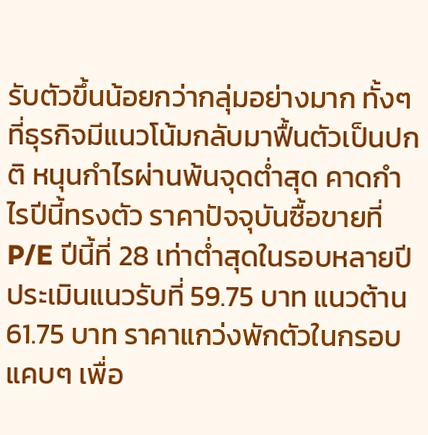รับตัวขึ้นน้อยกว่ากลุ่มอย่างมาก ทั้งๆที่ธุรกิจมีแนวโน้มกลับมาฟื้นตัวเป็นปกติ หนุนกำไรผ่านพ้นจุดต่ำสุด คาดกำไรปีนี้ทรงตัว ราคาปัจจุบันซื้อขายที่ P/E ปีนี้ที่ 28 เท่าต่ำสุดในรอบหลายปี ประเมินแนวรับที่ 59.75 บาท แนวต้าน 61.75 บาท ราคาแกว่งพักตัวในกรอบแคบๆ เพื่อ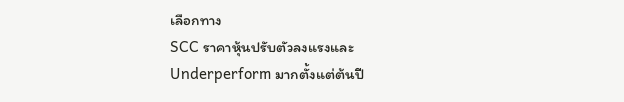เลือกทาง
SCC ราคาหุ้นปรับตัวลงแรงและ Underperform มากตั้งแต่ต้นปี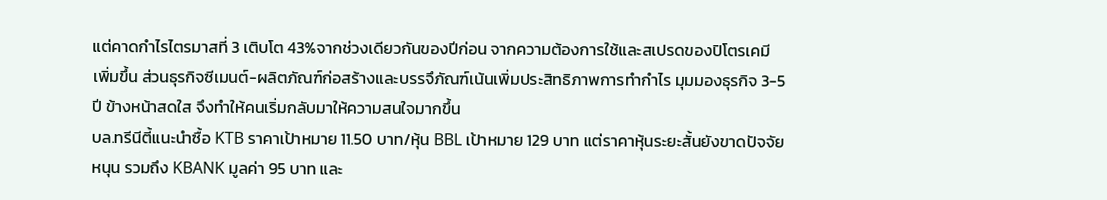แต่คาดกำไรไตรมาสที่ 3 เติบโต 43%จากช่วงเดียวกันของปีก่อน จากความต้องการใช้และสเปรดของปิโตรเคมี เพิ่มขึ้น ส่วนธุรกิจซีเมนต์-ผลิตภัณฑ์ก่อสร้างและบรรจึภัณฑ์เน้นเพิ่มประสิทธิภาพการทำกำไร มุมมองธุรกิจ 3-5 ปี ข้างหน้าสดใส จึงทำให้คนเริ่มกลับมาให้ความสนใจมากขึ้น
บล.ทรีนีตี้แนะนำซื้อ KTB ราคาเป้าหมาย 11.50 บาท/หุ้น BBL เป้าหมาย 129 บาท แต่ราคาหุ้นระยะสั้นยังขาดปัจจัยหนุน รวมถึง KBANK มูลค่า 95 บาท และ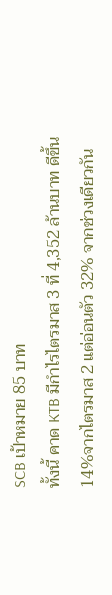SCB เป้าหมาย 85 บาท
ทั้งนี้ คาด KTB มีกำไรไตรมาส 3 ที่ 4,352 ล้านบาท ดีขึ้น 14%จากไตรมาส 2 แต่อ่อนตัว 32% จากช่วงเดียวกัน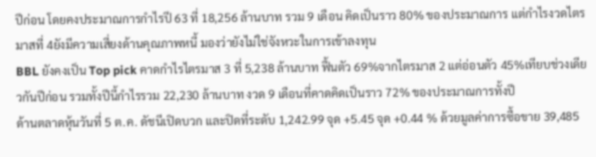ปีก่อน โดยคงประมาณการกำไรปี 63 ที่ 18,256 ล้านบาท รวม 9 เดือน คิดเป็นราว 80% ของประมาณการ แต่กำไรงวดไตรมาสที่ 4ยังมีความเสี่ยงด้านคุณภาพหนี้ มองว่ายังไม่ใช่จังหวะในการเข้าลงทุน
BBL ยังคงเป็น Top pick คาดกำไรไตรมาส 3 ที่ 5,238 ล้านบาท ฟื้นตัว 69%จากไตรมาส 2 แต่อ่อนตัว 45%เทียบช่วงเดียวกันปีก่อน รวมทั้งปีนี้กำไรรวม 22,230 ล้านบาท งวด 9 เดือนที่คาดคิดเป็นราว 72% ของประมาณการทั้งปี
ด้านตลาดหุ้นวันที่ 5 ต.ค. ดัชนีเปิดบวก และปิดที่ระดับ 1,242.99 จุด +5.45 จุด +0.44 % ด้วยมูลค่าการซื้อขาย 39,485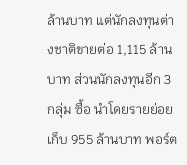ล้านบาท แต่นักลงทุนต่างชาติขายต่อ 1,115 ล้านบาท ส่วนนักลงทุนอีก 3 กลุ่ม ซื้อ นำโดยรายย่อยเก็บ 955 ล้านบาท พอร์ต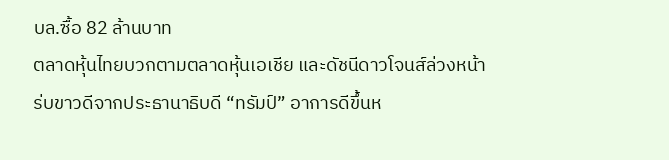บล.ซื้อ 82 ล้านบาท
ตลาดหุ้นไทยบวกตามตลาดหุ้นเอเชีย และดัชนีดาวโจนส์ล่วงหน้า ร่บขาวดีจากประธานาธิบดี “ทรัมป์” อาการดีขึ้นห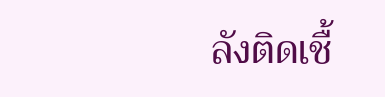ลังติดเชื้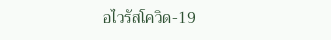อไวรัสโควิด-19